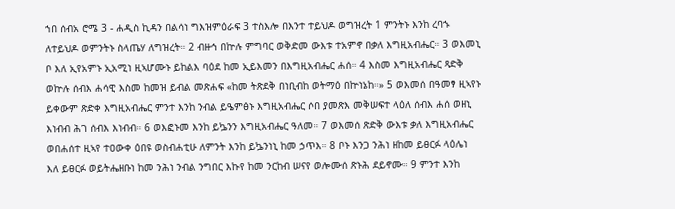ኀበ ሰብአ ሮሜ 3 - ሐዲስ ኪዳን በልሳነ ግእዝምዕራፍ 3 ተስእሎ በእንተ ተይህዶ ወግዝረት 1 ምንትኑ እንከ ረባኁ ለተይህዶ ወምንትኑ ስላጤሃ ለግዝረት። 2 ብዙኅ በኵሉ ምግባር ወቅድመ ውእቱ ተአምኖ በቃለ እግዚአብሔር። 3 ወእመኒ ቦ እለ ኢየአምኑ ኢአሚነ ዚኣሆሙኑ ይከልእ ባዕደ ከመ ኢይእመን በእግዚአብሔር ሐሰ። 4 እስመ እግዚአብሔር ጻድቅ ወኵሉ ሰብእ ሐሳዊ እስመ ከመዝ ይብል መጽሐፍ «ከመ ትጽደቅ በነቢብከ ወትማዕ በኵነኔከ።» 5 ወእመሰ በዓመፃ ዚኣየኑ ይቀውም ጽድቀ እግዚአብሔር ምንተ እንከ ንብል ይዔምፅኑ እግዚአብሔር ሶበ ያመጽእ መቅሠፍተ ላዕለ ሰብእ ሐሰ ወዘኒ እነብብ ሕገ ሰብእ እነብብ። 6 ወእፎኑመ እንከ ይኴንን እግዚአብሔር ዓለመ። 7 ወእመሰ ጽድቅ ውእቱ ቃለ እግዚአብሔር ወበሐሰተ ዚኣየ ተዐውቀ ዕበዩ ወስብሐቲሁ ለምንት እንከ ይኴንነኒ ከመ ኃጥእ። 8 ቦኑ እንጋ ንሕነ ዘከመ ይፀርፉ ላዕሌነ እለ ይፀርፉ ወይትሔዘቡነ ከመ ንሕነ ንብል ንግበር እኩየ ከመ ንርከብ ሠናየ ወሎሙሰ ጽኑሕ ደይኖሙ። 9 ምንተ እንከ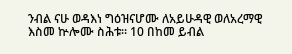ንብል ናሁ ወዳእነ ግዕዝናሆሙ ለአይሁዳዊ ወለአረማዊ እስመ ኵሎሙ ስሕቱ። 10 በከመ ይብል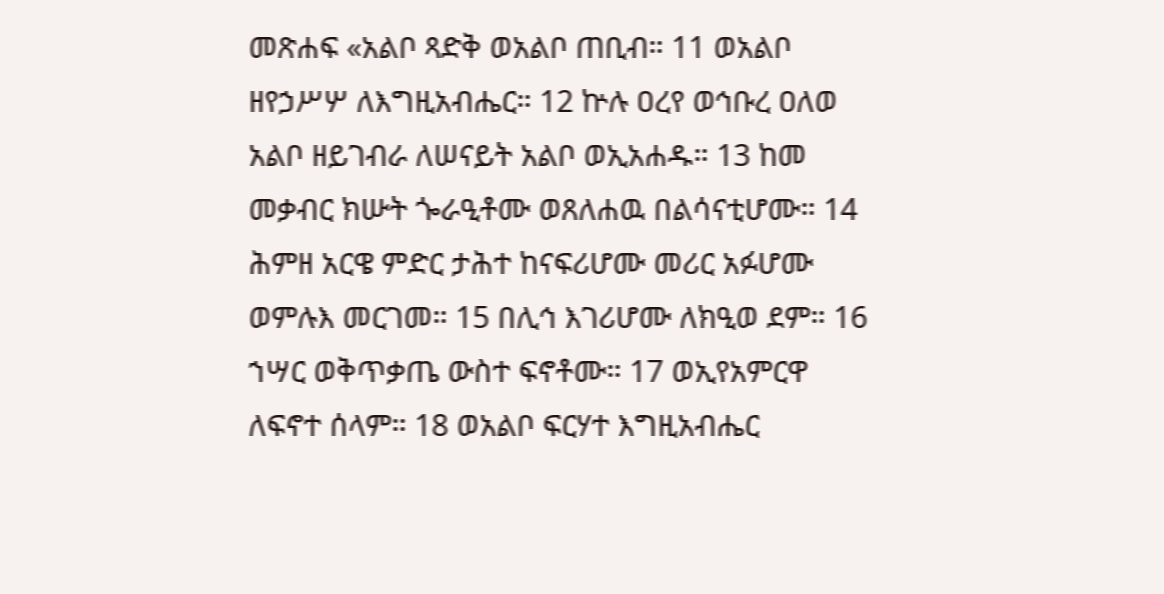መጽሐፍ «አልቦ ጻድቅ ወአልቦ ጠቢብ። 11 ወአልቦ ዘየኃሥሦ ለእግዚአብሔር። 12 ኵሉ ዐረየ ወኅቡረ ዐለወ አልቦ ዘይገብራ ለሠናይት አልቦ ወኢአሐዱ። 13 ከመ መቃብር ክሡት ጐራዒቶሙ ወጸለሐዉ በልሳናቲሆሙ። 14 ሕምዘ አርዌ ምድር ታሕተ ከናፍሪሆሙ መሪር አፉሆሙ ወምሉእ መርገመ። 15 በሊኅ እገሪሆሙ ለክዒወ ደም። 16 ኀሣር ወቅጥቃጤ ውስተ ፍኖቶሙ። 17 ወኢየአምርዋ ለፍኖተ ሰላም። 18 ወአልቦ ፍርሃተ እግዚአብሔር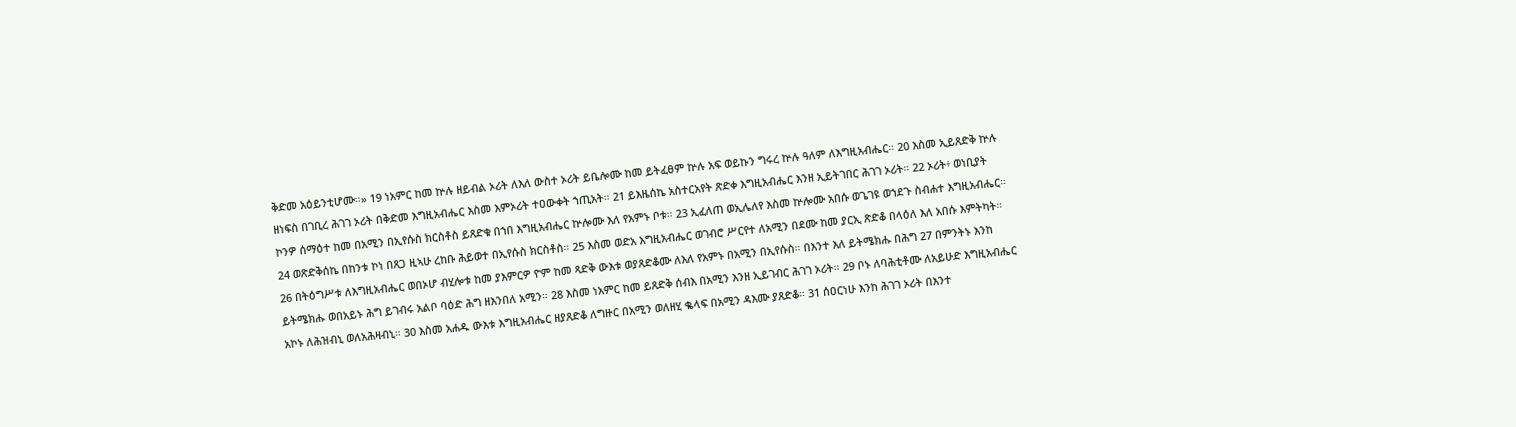ቅድመ አዕይንቲሆሙ።» 19 ነአምር ከመ ኵሉ ዘይብል ኦሪት ለእለ ውስተ ኦሪት ይቤሎሙ ከመ ይትፈፀም ኵሉ አፍ ወይኩን ግሩረ ኵሉ ዓለም ለእግዚአብሔር። 20 እስመ ኢይጸድቅ ኵሉ ዘነፍስ በገቢረ ሕገገ ኦሪት በቅድመ እግዚአብሔር እስመ እምኦሪት ተዐውቀት ኀጢአት። 21 ይእዜሰኬ አስተርአየት ጽድቀ እግዚአብሔር እንዘ ኢይትገበር ሕገገ ኦሪት። 22 ኦሪት፥ ወነቢያት ኮንዎ ሰማዕተ ከመ በአሚን በኢየሱስ ክርስቶስ ይጸድቁ በኀበ እግዚአብሔር ኵሎሙ እለ የአምኑ ቦቱ። 23 ኢፈለጠ ወኢሌለየ እስመ ኵሎሙ አበሱ ወጌገዩ ወኀደጉ ስብሐተ እግዚአብሔር። 24 ወጽድቅሰኬ በከንቱ ኮነ በጸጋ ዚኣሁ ረከቡ ሕይወተ በኢየሱስ ክርስቶስ። 25 እስመ ወድአ እግዚአብሔር ወገብሮ ሥርየተ ለአሚን በደሙ ከመ ያርኢ ጽድቆ በላዕለ እለ አበሱ እምትካት። 26 በትዕግሥቱ ለእግዚአብሔር ወበኦሆ ብሂሎቱ ከመ ያእምርዎ ዮም ከመ ጻድቅ ውእቱ ወያጸድቆሙ ለእለ የአምኑ በአሚን በኢየሱስ። በእንተ እለ ይትሜክሑ በሕግ 27 በምንትኑ እንከ ይትሜክሑ ወበአይኑ ሕግ ይገብሩ አልቦ ባዕድ ሕግ ዘእንበለ አሚን። 28 እስመ ነአምር ከመ ይጸድቅ ሰብእ በአሚን እንዘ ኢይገብር ሕገገ ኦሪት። 29 ቦኑ ለባሕቲቶሙ ለአይሁድ እግዚአብሔር አኮኑ ለሕዝብኒ ወለአሕዛብኒ። 30 እስመ አሐዱ ውእቱ እግዚአብሔር ዘያጸድቆ ለግዙር በአሚን ወለዘሂ ቈላፍ በአሚን ዳእሙ ያጸድቆ። 31 ሰዐርነሁ እንከ ሕገገ ኦሪት በእንተ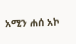አሚን ሐሰ አኮ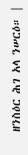ዘንስዕር ሕገ አላ ንሠርዕ። |